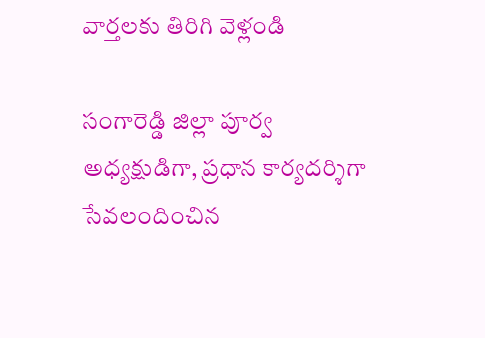వార్తలకు తిరిగి వెళ్లండి

సంగారెడ్డి జిల్లా పూర్వ అధ్యక్షుడిగా, ప్రధాన కార్యదర్శిగా సేవలందించిన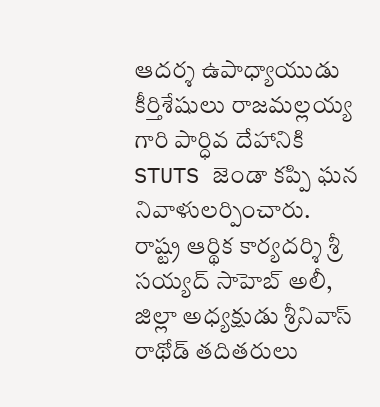ఆదర్శ ఉపాధ్యాయుడు కీర్తిశేషులు రాజమల్లయ్య గారి పార్ధివ దేహానికి STUTS జెండా కప్పి ఘన నివాళులర్పించారు.
రాష్ట్ర ఆర్థిక కార్యదర్శి శ్రీ సయ్యద్ సాహెబ్ అలీ, జిల్లా అధ్యక్షుడు శ్రీనివాస్ రాథోడ్ తదితరులు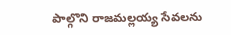పాల్గొని రాజమల్లయ్య సేవలను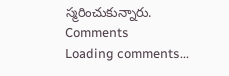స్మరించుకున్నారు.
Comments
Loading comments...